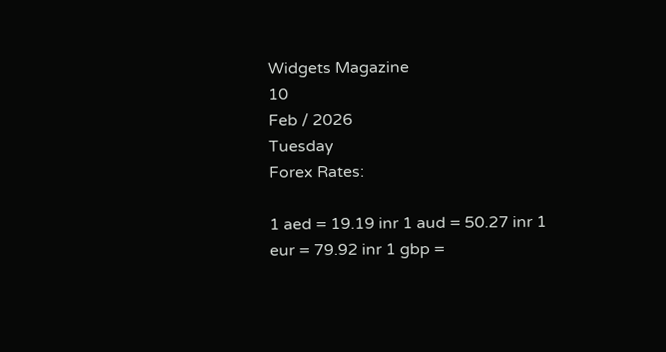Widgets Magazine
10
Feb / 2026
Tuesday
Forex Rates:

1 aed = 19.19 inr 1 aud = 50.27 inr 1 eur = 79.92 inr 1 gbp =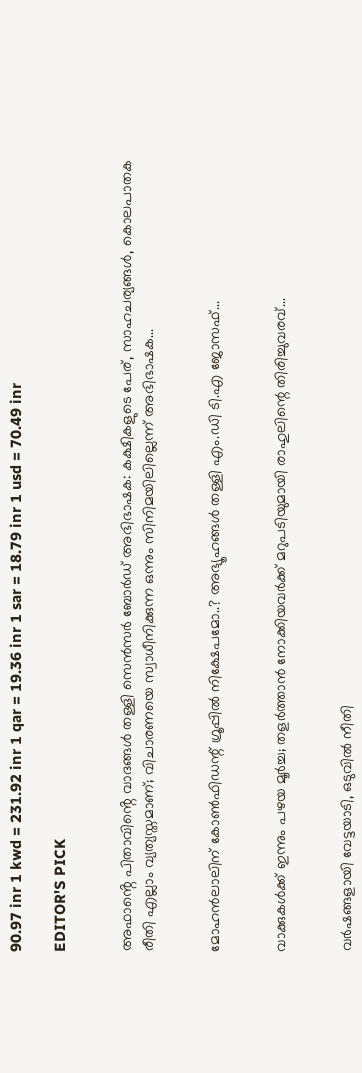90.97 inr 1 kwd = 231.92 inr 1 qar = 19.36 inr 1 sar = 18.79 inr 1 usd = 70.49 inr

EDITOR'S PICK


അഫാൻ്റെ പിതാവിൻ്റെ വാദങ്ങൾ തള്ളി സെൻസർ ബോർഡ് അഭിഭാഷക: കക്ഷികളുടെ പേര്, സാഹചര്യങ്ങൾ, കൊലപാതക രീതി എല്ലാം വ്യത്യസ്തമാണ്; വിചാരണയെ സ്വാധീനിക്കുന്ന ഒന്നും സിനിമയിലില്ലെന്ന് അഭിഭാഷക...


മോഹൻലാലിന് കോൺഫിഡന്റ് ഗ്രൂപ്പിൽ നിക്ഷേപമോ..? അഭ്യൂഹങ്ങൾ തള്ളി എം.ഡി ടി.എ ജോസഫ്...


വാക്കുകൾക്ക് ഇന്നും പഴയ മൂർച്ച; തളർത്താൻ നോക്കിയവർക്ക് മറുപടിയുമായി രാഹുലിന്റെ തിരിച്ചുവരവ്...


വർഷങ്ങളായി വേട്ടയാടി, ഒടുവിൽ നീതി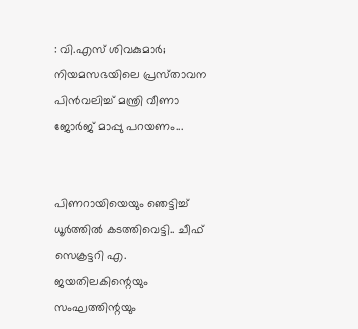: വി.എസ്‌ ശിവകുമാർ; നിയമസഭയിലെ പ്രസ്‌താവന പിൻവലിച്ച്‌ മന്ത്രി വീണാ ജോർജ്‌ മാപ്പു പറയണം...


പിണറായിയെയും ഞെട്ടിച്ച് ധൂർത്തിൽ കടത്തിവെട്ടി.. ചീഫ് സെക്രട്ടറി എ. ജയതിലകിന്റെയും സംഘത്തിന്റയും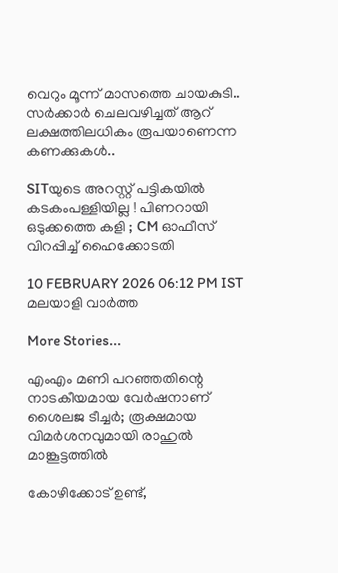വെറും മൂന്ന് മാസത്തെ ചായകുടി.. സര്‍ക്കാര്‍ ചെലവഴിച്ചത് ആറ് ലക്ഷത്തിലധികം രൂപയാണെന്ന കണക്കുകള്‍..

SITയുടെ അറസ്റ്റ് പട്ടികയില്‍ കടകംപള്ളിയില്ല ! പിണറായി ഒടുക്കത്തെ കളി ; CM ഓഫീസ് വിറപ്പിച്ച് ഹൈക്കോടതി

10 FEBRUARY 2026 06:12 PM IST
മലയാളി വാര്‍ത്ത

More Stories...

എംഎം മണി പറഞ്ഞതിന്റെ നാടകീയമായ വേർഷനാണ് ശൈലജ ടീച്ചർ; രൂക്ഷമായ വിമർശനവുമായി രാഹുൽ മാങ്കൂട്ടത്തിൽ

കോഴിക്കോട് ഉണ്ട്,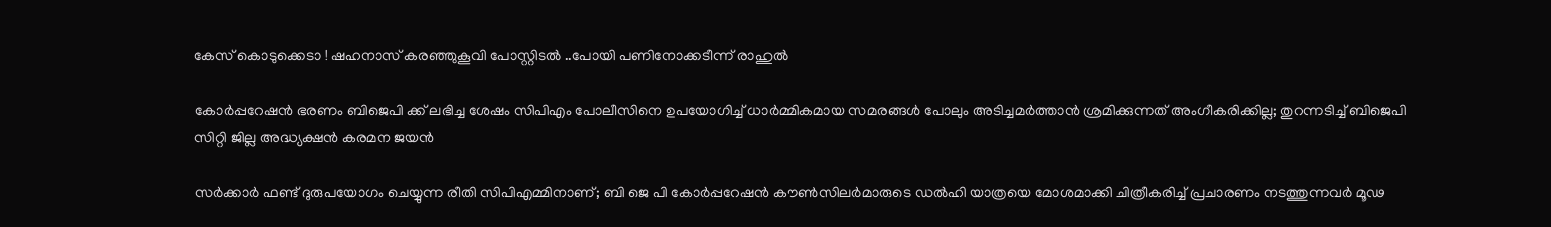കേസ് കൊടുക്കെടാ ! ഷഹനാസ് കരഞ്ഞുകൂവി പോസ്റ്റിടല്‍ ..പോയി പണിനോക്കടീന്ന് രാഹുല്‍

കോർപ്പറേഷൻ ഭരണം ബിജെപി ക്ക് ലഭിച്ച ശേഷം സിപിഎം പോലീസിനെ ഉപയോഗിച്ച് ധാർമ്മികമായ സമരങ്ങൾ പോലും അടിച്ചമർത്താൻ ശ്രമിക്കുന്നത് അംഗീകരിക്കില്ല; തുറന്നടിച്ച് ബിജെപി സിറ്റി ജില്ല അദ്ധ്യക്ഷൻ കരമന ജയൻ

സർക്കാർ ഫണ്ട് ദുരുപയോഗം ചെയ്യുന്ന രീതി സിപിഎമ്മിനാണ്; ബി ജെ പി കോർപ്പറേഷൻ കൗൺസിലർമാരുടെ ഡൽഹി യാത്രയെ മോശമാക്കി ചിത്രീകരിച്ച് പ്രചാരണം നടത്തുന്നവർ മൂഢ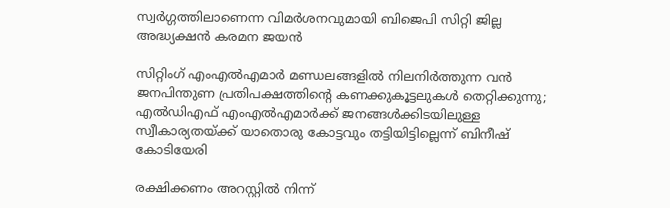സ്വർഗ്ഗത്തിലാണെന്ന വിമർശനവുമായി ബിജെപി സിറ്റി ജില്ല അദ്ധ്യക്ഷൻ കരമന ജയൻ

സിറ്റിംഗ് എംഎൽഎമാർ മണ്ഡലങ്ങളിൽ നിലനിർത്തുന്ന വൻ ജനപിന്തുണ പ്രതിപക്ഷത്തിന്റെ കണക്കുകൂട്ടലുകൾ തെറ്റിക്കുന്നു; എൽഡിഎഫ് എംഎൽഎമാർക്ക് ജനങ്ങൾക്കിടയിലുള്ള സ്വീകാര്യതയ്ക്ക് യാതൊരു കോട്ടവും തട്ടിയിട്ടില്ലെന്ന് ബിനീഷ് കോടിയേരി

രക്ഷിക്കണം അറസ്റ്റില്‍ നിന്ന്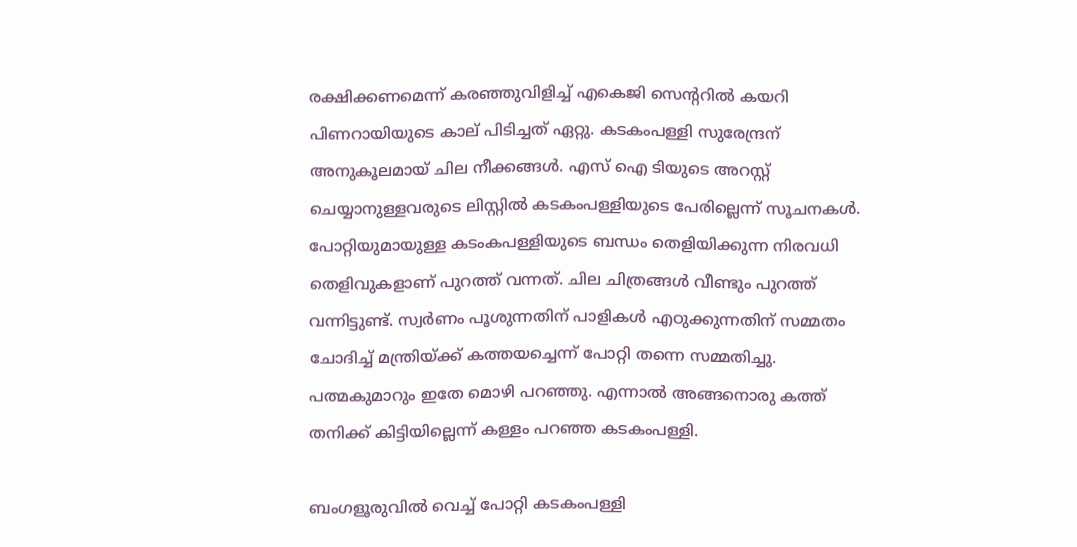രക്ഷിക്കണമെന്ന് കരഞ്ഞുവിളിച്ച് എകെജി സെന്ററില്‍ കയറി പിണറായിയുടെ കാല് പിടിച്ചത് ഏറ്റു. കടകംപള്ളി സുരേന്ദ്രന് അനുകൂലമായ് ചില നീക്കങ്ങള്‍. എസ് ഐ ടിയുടെ അറസ്റ്റ് ചെയ്യാനുള്ളവരുടെ ലിസ്റ്റില്‍ കടകംപള്ളിയുടെ പേരില്ലെന്ന് സൂചനകള്‍. പോറ്റിയുമായുള്ള കടംകപള്ളിയുടെ ബന്ധം തെളിയിക്കുന്ന നിരവധി തെളിവുകളാണ് പുറത്ത് വന്നത്. ചില ചിത്രങ്ങള്‍ വീണ്ടും പുറത്ത് വന്നിട്ടുണ്ട്. സ്വര്‍ണം പൂശുന്നതിന് പാളികള്‍ എഠുക്കുന്നതിന് സമ്മതം ചോദിച്ച് മന്ത്രിയ്ക്ക് കത്തയച്ചെന്ന് പോറ്റി തന്നെ സമ്മതിച്ചു. പത്മകുമാറും ഇതേ മൊഴി പറഞ്ഞു. എന്നാല്‍ അങ്ങനൊരു കത്ത് തനിക്ക് കിട്ടിയില്ലെന്ന് കള്ളം പറഞ്ഞ കടകംപള്ളി.

ബംഗളൂരുവില്‍ വെച്ച് പോറ്റി കടകംപള്ളി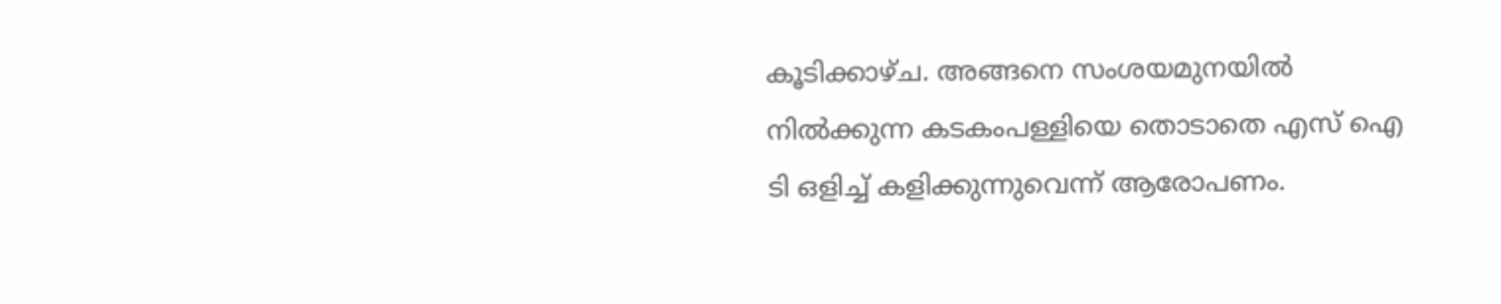കൂടിക്കാഴ്ച. അങ്ങനെ സംശയമുനയില്‍ നില്‍ക്കുന്ന കടകംപള്ളിയെ തൊടാതെ എസ് ഐ ടി ഒളിച്ച് കളിക്കുന്നുവെന്ന് ആരോപണം.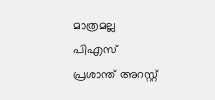മാത്രമല്ല പിഎസ് പ്രശാന്ത് അറസ്റ്റ്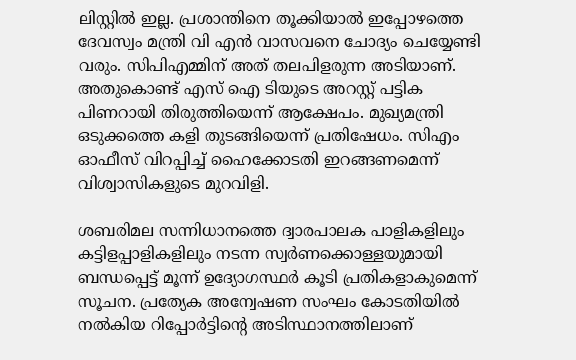ലിസ്റ്റില്‍ ഇല്ല. പ്രശാന്തിനെ തൂക്കിയാല്‍ ഇപ്പോഴത്തെ ദേവസ്വം മന്ത്രി വി എന്‍ വാസവനെ ചോദ്യം ചെയ്യേണ്ടി വരും. സിപിഎമ്മിന് അത് തലപിളരുന്ന അടിയാണ്. അതുകൊണ്ട് എസ് ഐ ടിയുടെ അറസ്റ്റ് പട്ടിക പിണറായി തിരുത്തിയെന്ന് ആക്ഷേപം. മുഖ്യമന്ത്രി ഒടുക്കത്തെ കളി തുടങ്ങിയെന്ന് പ്രതിഷേധം. സിഎം ഓഫീസ് വിറപ്പിച്ച് ഹൈക്കോടതി ഇറങ്ങണമെന്ന് വിശ്വാസികളുടെ മുറവിളി.

ശബരിമല സന്നിധാനത്തെ ദ്വാരപാലക പാളികളിലും കട്ടിളപ്പാളികളിലും നടന്ന സ്വര്‍ണക്കൊള്ളയുമായി ബന്ധപ്പെട്ട് മൂന്ന് ഉദ്യോഗസ്ഥര്‍ കൂടി പ്രതികളാകുമെന്ന് സൂചന. പ്രത്യേക അന്വേഷണ സംഘം കോടതിയില്‍ നല്‍കിയ റിപ്പോര്‍ട്ടിന്റെ അടിസ്ഥാനത്തിലാണ്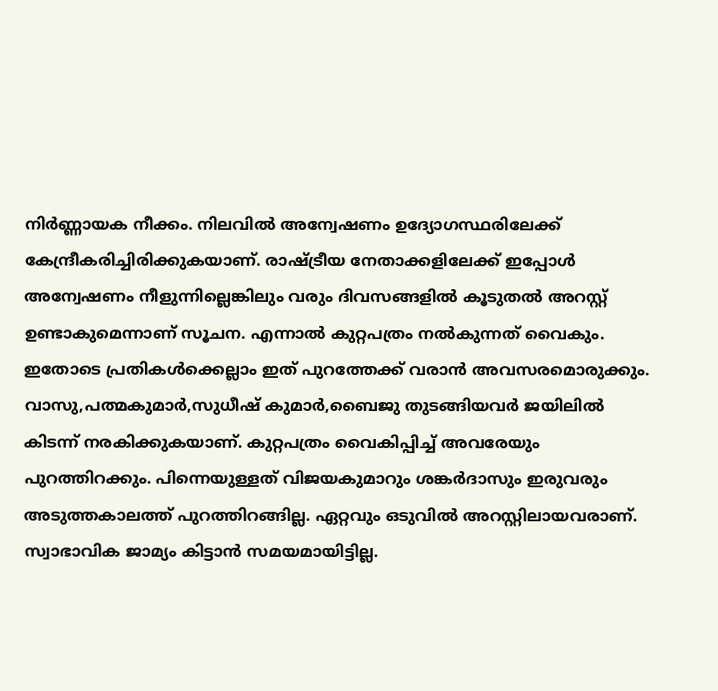നിര്‍ണ്ണായക നീക്കം. നിലവില്‍ അന്വേഷണം ഉദ്യോഗസ്ഥരിലേക്ക് കേന്ദ്രീകരിച്ചിരിക്കുകയാണ്. രാഷ്ട്രീയ നേതാക്കളിലേക്ക് ഇപ്പോള്‍ അന്വേഷണം നീളുന്നില്ലെങ്കിലും വരും ദിവസങ്ങളില്‍ കൂടുതല്‍ അറസ്റ്റ് ഉണ്ടാകുമെന്നാണ് സൂചന. എന്നാല്‍ കുറ്റപത്രം നല്‍കുന്നത് വൈകും. ഇതോടെ പ്രതികള്‍ക്കെല്ലാം ഇത് പുറത്തേക്ക് വരാന്‍ അവസരമൊരുക്കും. വാസു,പത്മകുമാര്‍,സുധീഷ് കുമാര്‍,ബൈജു തുടങ്ങിയവര്‍ ജയിലില്‍ കിടന്ന് നരകിക്കുകയാണ്. കുറ്റപത്രം വൈകിപ്പിച്ച് അവരേയും പുറത്തിറക്കും. പിന്നെയുള്ളത് വിജയകുമാറും ശങ്കര്‍ദാസും ഇരുവരും അടുത്തകാലത്ത് പുറത്തിറങ്ങില്ല. ഏറ്റവും ഒടുവില്‍ അറസ്റ്റിലായവരാണ്. സ്വാഭാവിക ജാമ്യം കിട്ടാന്‍ സമയമായിട്ടില്ല.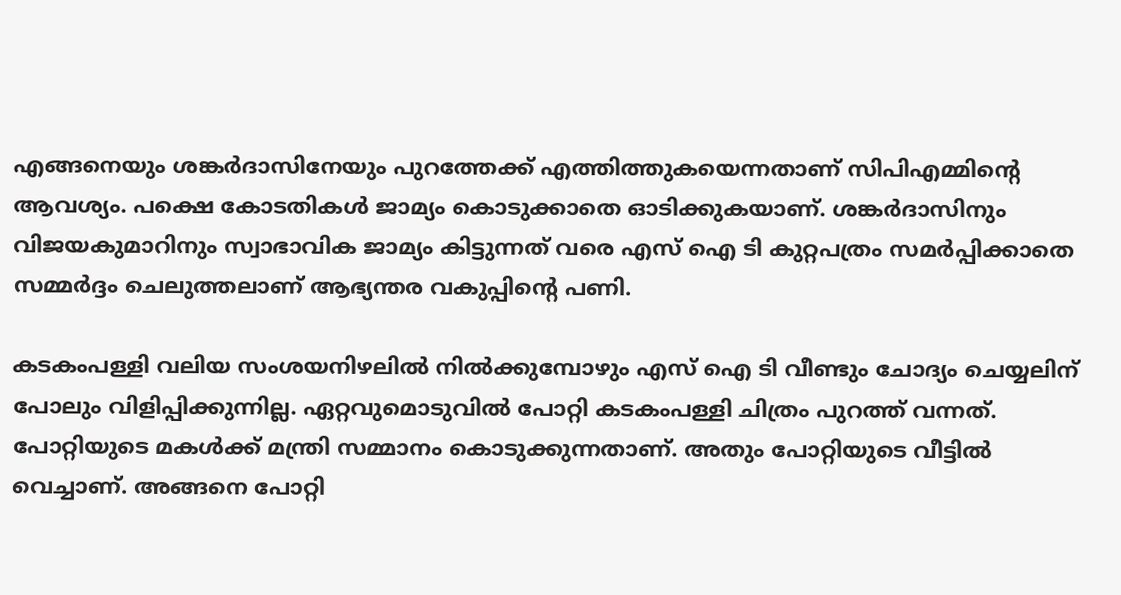എങ്ങനെയും ശങ്കര്‍ദാസിനേയും പുറത്തേക്ക് എത്തിത്തുകയെന്നതാണ് സിപിഎമ്മിന്റെ ആവശ്യം. പക്ഷെ കോടതികള്‍ ജാമ്യം കൊടുക്കാതെ ഓടിക്കുകയാണ്. ശങ്കര്‍ദാസിനും വിജയകുമാറിനും സ്വാഭാവിക ജാമ്യം കിട്ടുന്നത് വരെ എസ് ഐ ടി കുറ്റപത്രം സമര്‍പ്പിക്കാതെ സമ്മര്‍ദ്ദം ചെലുത്തലാണ് ആഭ്യന്തര വകുപ്പിന്റെ പണി.

കടകംപള്ളി വലിയ സംശയനിഴലില്‍ നില്‍ക്കുമ്പോഴും എസ് ഐ ടി വീണ്ടും ചോദ്യം ചെയ്യലിന് പോലും വിളിപ്പിക്കുന്നില്ല. ഏറ്റവുമൊടുവില്‍ പോറ്റി കടകംപള്ളി ചിത്രം പുറത്ത് വന്നത്. പോറ്റിയുടെ മകള്‍ക്ക് മന്ത്രി സമ്മാനം കൊടുക്കുന്നതാണ്. അതും പോറ്റിയുടെ വീട്ടില്‍ വെച്ചാണ്. അങ്ങനെ പോറ്റി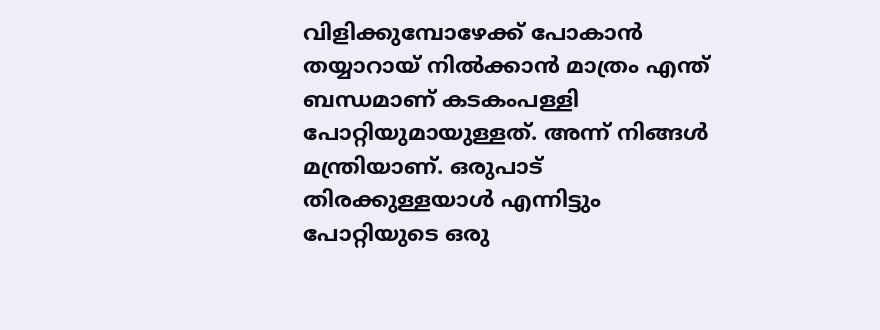വിളിക്കുമ്പോഴേക്ക് പോകാന്‍ തയ്യാറായ് നില്‍ക്കാന്‍ മാത്രം എന്ത് ബന്ധമാണ് കടകംപള്ളി പോറ്റിയുമായുള്ളത്. അന്ന് നിങ്ങള്‍ മന്ത്രിയാണ്. ഒരുപാട് തിരക്കുള്ളയാള്‍ എന്നിട്ടും പോറ്റിയുടെ ഒരു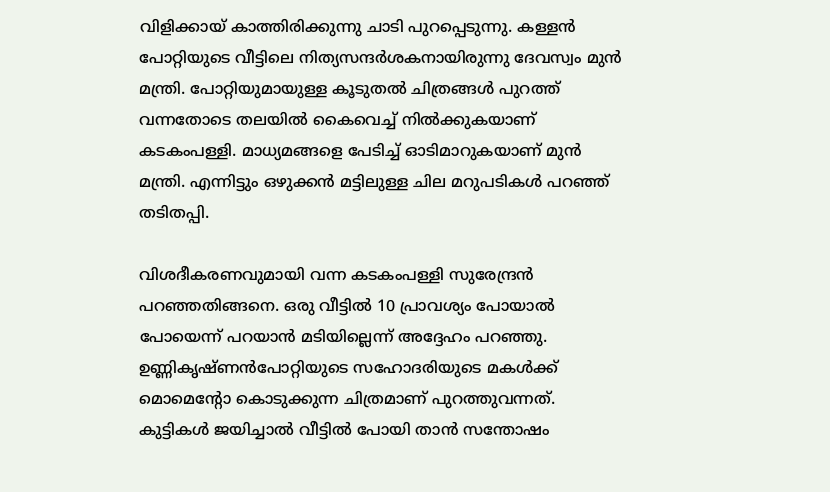വിളിക്കായ് കാത്തിരിക്കുന്നു ചാടി പുറപ്പെടുന്നു. കള്ളന്‍ പോറ്റിയുടെ വീട്ടിലെ നിത്യസന്ദര്‍ശകനായിരുന്നു ദേവസ്വം മുന്‍ മന്ത്രി. പോറ്റിയുമായുള്ള കൂടുതല്‍ ചിത്രങ്ങള്‍ പുറത്ത് വന്നതോടെ തലയില്‍ കൈവെച്ച് നില്‍ക്കുകയാണ് കടകംപള്ളി. മാധ്യമങ്ങളെ പേടിച്ച് ഓടിമാറുകയാണ് മുന്‍ മന്ത്രി. എന്നിട്ടും ഒഴുക്കന്‍ മട്ടിലുള്ള ചില മറുപടികള്‍ പറഞ്ഞ് തടിതപ്പി.

വിശദീകരണവുമായി വന്ന കടകംപള്ളി സുരേന്ദ്രന്‍ പറഞ്ഞതിങ്ങനെ. ഒരു വീട്ടില്‍ 10 പ്രാവശ്യം പോയാല്‍ പോയെന്ന് പറയാന്‍ മടിയില്ലെന്ന് അദ്ദേഹം പറഞ്ഞു. ഉണ്ണികൃഷ്ണന്‍പോറ്റിയുടെ സഹോദരിയുടെ മകള്‍ക്ക് മൊമെന്റോ കൊടുക്കുന്ന ചിത്രമാണ് പുറത്തുവന്നത്. കുട്ടികള്‍ ജയിച്ചാല്‍ വീട്ടില്‍ പോയി താന്‍ സന്തോഷം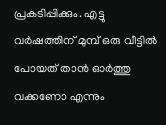പ്രകടിപ്പിക്കും. എട്ടു വര്‍ഷത്തിന് മുമ്പ് ഒരു വീട്ടില്‍ പോയത് താന്‍ ഓര്‍ത്തു വക്കണോ എന്നും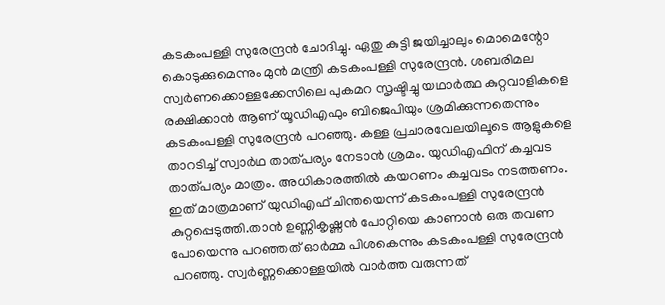കടകംപള്ളി സുരേന്ദ്രന്‍ ചോദിച്ചു. ഏതു കുട്ടി ജയിച്ചാലും മൊമെന്റോ കൊടുക്കുമെന്നും മുന്‍ മന്ത്രി കടകംപള്ളി സുരേന്ദ്രന്‍. ശബരിമല സ്വര്‍ണക്കൊള്ളക്കേസിലെ പുകമറ സൃഷ്ടിച്ചു യഥാര്‍ത്ഥ കുറ്റവാളികളെ രക്ഷിക്കാന്‍ ആണ് യൂഡിഎഫും ബിജെപിയും ശ്രമിക്കുന്നതെന്നും കടകംപള്ളി സുരേന്ദ്രന്‍ പറഞ്ഞു. കള്ള പ്രചാരവേലയിലൂടെ ആളുകളെ താറടിച്ച് സ്വാര്‍ഥ താത്പര്യം നേടാന്‍ ശ്രമം. യുഡിഎഫിന് കച്ചവട താത്പര്യം മാത്രം. അധികാരത്തില്‍ കയറണം കച്ചവടം നടത്തണം. ഇത് മാത്രമാണ് യുഡിഎഫ് ചിന്തയെന്ന് കടകംപള്ളി സുരേന്ദ്രന്‍ കുറ്റപ്പെടുത്തി.താന്‍ ഉണ്ണികൃഷ്ണന്‍ പോറ്റിയെ കാണാന്‍ ഒരു തവണ പോയെന്നു പറഞ്ഞത് ഓര്‍മ്മ പിശകെന്നും കടകംപള്ളി സുരേന്ദ്രന്‍ പറഞ്ഞു. സ്വര്‍ണ്ണക്കൊള്ളയില്‍ വാര്‍ത്ത വരുന്നത്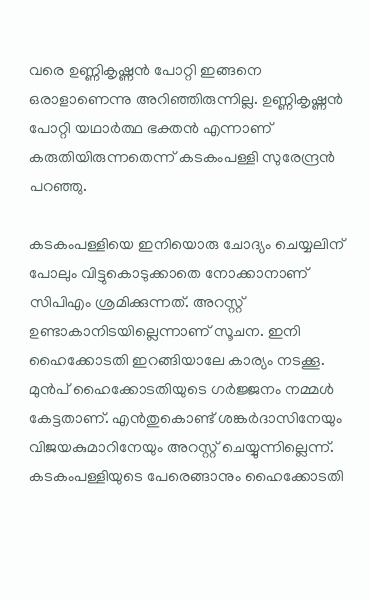വരെ ഉണ്ണികൃഷ്ണന്‍ പോറ്റി ഇങ്ങനെ ഒരാളാണെന്നു അറിഞ്ഞിരുന്നില്ല. ഉണ്ണികൃഷ്ണന്‍ പോറ്റി യഥാര്‍ത്ഥ ഭക്തന്‍ എന്നാണ് കരുതിയിരുന്നതെന്ന് കടകംപള്ളി സുരേന്ദ്രന്‍ പറഞ്ഞു.

കടകംപള്ളിയെ ഇനിയൊരു ചോദ്യം ചെയ്യലിന് പോലും വിട്ടുകൊടുക്കാതെ നോക്കാനാണ് സിപിഎം ശ്രമിക്കുന്നത്. അറസ്റ്റ് ഉണ്ടാകാനിടയില്ലെന്നാണ് സൂചന. ഇനി ഹൈക്കോടതി ഇറങ്ങിയാലേ കാര്യം നടക്കൂ. മുന്‍പ് ഹൈക്കോടതിയുടെ ഗര്‍ജ്ജനം നമ്മള്‍ കേട്ടതാണ്. എന്‍തുകൊണ്ട് ശങ്കര്‍ദാസിനേയും വിജയകുമാറിനേയും അറസ്റ്റ് ചെയ്യുന്നില്ലെന്ന്. കടകംപള്ളിയുടെ പേരെങ്ങാനും ഹൈക്കോടതി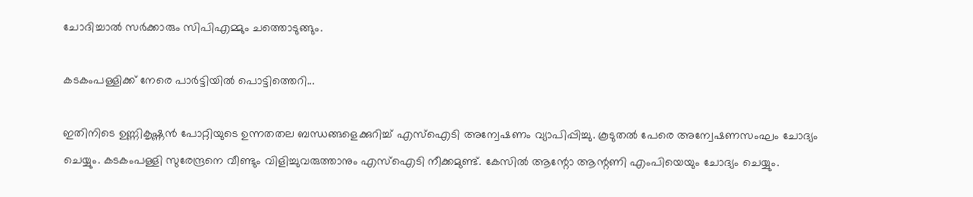ചോദിച്ചാല്‍ സര്‍ക്കാരും സിപിഎമ്മും ചത്തൊടുങ്ങും.

കടകംപള്ളിക്ക് നേരെ പാര്‍ട്ടിയില്‍ പൊട്ടിത്തെറി...

ഇതിനിടെ ഉണ്ണികൃഷ്ണന്‍ പോറ്റിയുടെ ഉന്നതതല ബന്ധങ്ങളെക്കുറിച്ച് എസ്‌ഐടി അന്വേഷണം വ്യാപിപ്പിച്ചു. കൂടുതല്‍ പേരെ അന്വേഷണസംഘം ചോദ്യം ചെയ്യും. കടകംപള്ളി സുരേന്ദ്രനെ വീണ്ടും വിളിച്ചുവരുത്താനും എസ്‌ഐടി നീക്കമുണ്ട്. കേസില്‍ ആന്റോ ആന്റണി എംപിയെയും ചോദ്യം ചെയ്യും.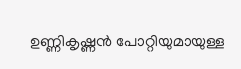ഉണ്ണികൃഷ്ണന്‍ പോറ്റിയുമായുള്ള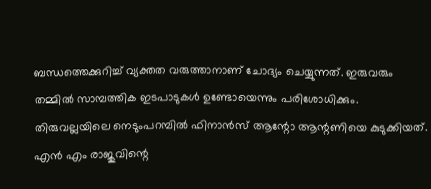ബന്ധത്തെക്കുറിച്ച് വ്യക്തത വരുത്താനാണ് ചോദ്യം ചെയ്യുന്നത്. ഇരുവരും തമ്മില്‍ സാമ്പത്തിക ഇടപാടുകള്‍ ഉണ്ടോയെന്നും പരിശോധിക്കും. തിരുവല്ലയിലെ നെടുംപറമ്പില്‍ ഫിനാന്‍സ് ആന്റോ ആന്റണിയെ കുടുക്കിയത്. എന്‍ എം രാജുവിന്റെ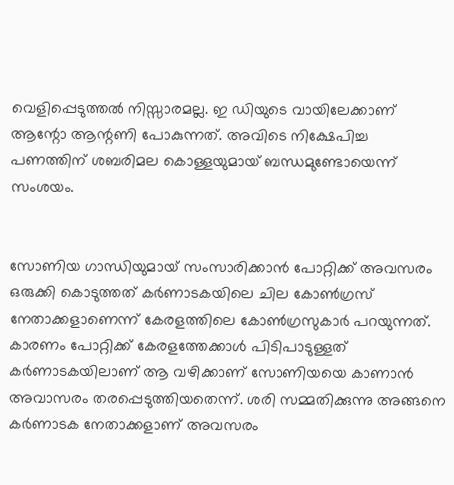വെളിപ്പെടുത്തല്‍ നിസ്സാരമല്ല. ഇ ഡിയുടെ വായിലേക്കാണ് ആന്റോ ആന്റണി പോകുന്നത്. അവിടെ നിക്ഷേപിച്ച പണത്തിന് ശബരിമല കൊള്ളയുമായ് ബന്ധമുണ്ടോയെന്ന് സംശയം.


സോണിയ ഗാന്ധിയുമായ് സംസാരിക്കാന്‍ പോറ്റിക്ക് അവസരം ഒരുക്കി കൊടുത്തത് കര്‍ണാടകയിലെ ചില കോണ്‍ഗ്രസ് നേതാക്കളാണെന്ന് കേരളത്തിലെ കോണ്‍ഗ്രസുകാര്‍ പറയുന്നത്. കാരണം പോറ്റിക്ക് കേരളത്തേക്കാള്‍ പിടിപാടുള്ളത് കര്‍ണാടകയിലാണ് ആ വഴിക്കാണ് സോണിയയെ കാണാന്‍ അവാസരം തരപ്പെടുത്തിയതെന്ന്. ശരി സമ്മതിക്കുന്നു അങ്ങനെ കര്‍ണാടക നേതാക്കളാണ് അവസരം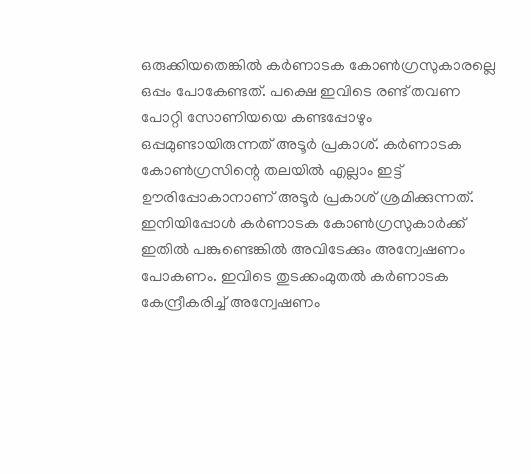ഒരുക്കിയതെങ്കില്‍ കര്‍ണാടക കോണ്‍ഗ്രസുകാരല്ലെ ഒപ്പം പോകേണ്ടത്. പക്ഷെ ഇവിടെ രണ്ട് തവണ പോറ്റി സോണിയയെ കണ്ടപ്പോഴും ഒപ്പമുണ്ടായിരുന്നത് അടൂര്‍ പ്രകാശ്. കര്‍ണാടക കോണ്‍ഗ്രസിന്റെ തലയില്‍ എല്ലാം ഇട്ട് ഊരിപ്പോകാനാണ് അടൂര്‍ പ്രകാശ് ശ്രമിക്കുന്നത്. ഇനിയിപ്പോള്‍ കര്‍ണാടക കോണ്‍ഗ്രസുകാര്‍ക്ക് ഇതില്‍ പങ്കുണ്ടെങ്കില്‍ അവിടേക്കും അന്വേഷണം പോകണം. ഇവിടെ തുടക്കംമുതല്‍ കര്‍ണാടക കേന്ദ്രീകരിച്ച് അന്വേഷണം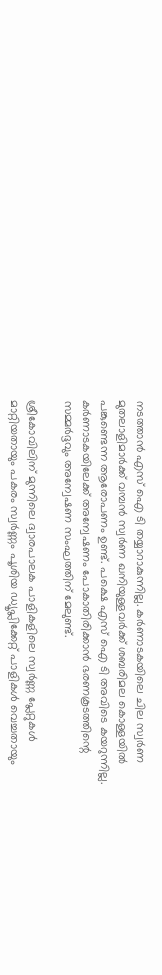നടത്താന്‍ എസ് ഐ ടി തയ്യാറാകുന്നില്ല. കര്‍ണാടകയിലെ ചില സ്വര്‍ണ മുതലാളിമാര്‍ക്ക് വമ്പന്‍ സ്വര്‍ണ ഖനിയുള്ളവര്‍ക്ക് ശബരിമല കൊള്ളയില്‍ പങ്കുണ്ടെന്ന ആരോപണം ഉണ്ട്. പക്ഷെ എസ് ഐ ടി അവിടെ കയറുന്നില്ല. കര്‍ണാടകയിലേക്ക് അന്വേഷണം പോകാതിരിക്കാന്‍ ഭരണകൂടത്തിന്റെ സമ്മര്‍ദ്ദവും അന്വേഷണ സംഘത്തിന് മേലുണ്ട്.

ശ്രീകോവിലിന് മുന്നിലെ ദ്വാരപാലക പാളികളിലെ സ്വര്‍ണ്ണ പ്ലേറ്റുകള്‍ മാറ്റിയതായും പകരം സ്വര്‍ണ്ണം പൂശിയ ഡ്യൂപ്ലിക്കേറ്റ് പാളികള്‍ വെച്ചതായും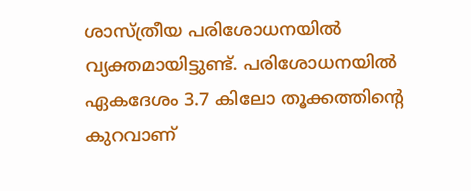ശാസ്ത്രീയ പരിശോധനയില്‍ വ്യക്തമായിട്ടുണ്ട്. പരിശോധനയില്‍ ഏകദേശം 3.7 കിലോ തൂക്കത്തിന്റെ കുറവാണ്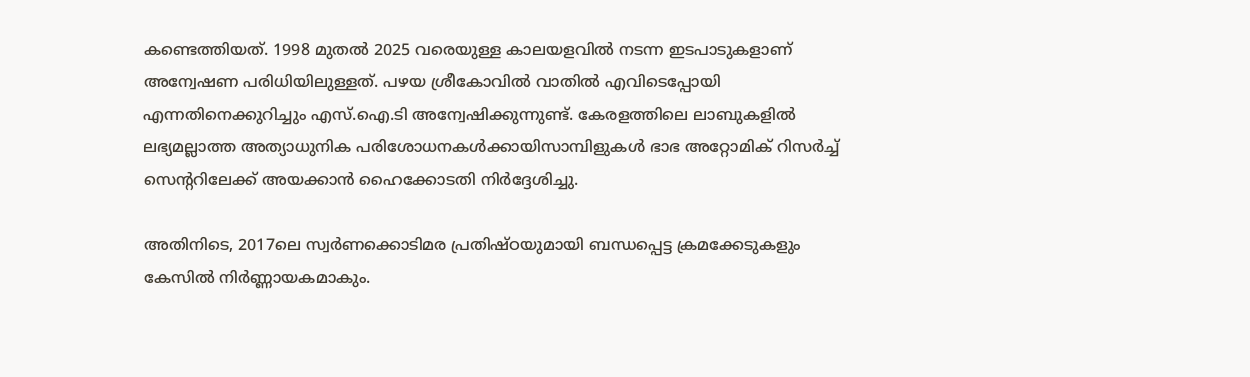കണ്ടെത്തിയത്. 1998 മുതല്‍ 2025 വരെയുള്ള കാലയളവില്‍ നടന്ന ഇടപാടുകളാണ് അന്വേഷണ പരിധിയിലുള്ളത്. പഴയ ശ്രീകോവില്‍ വാതില്‍ എവിടെപ്പോയി എന്നതിനെക്കുറിച്ചും എസ്.ഐ.ടി അന്വേഷിക്കുന്നുണ്ട്. കേരളത്തിലെ ലാബുകളില്‍ ലഭ്യമല്ലാത്ത അത്യാധുനിക പരിശോധനകള്‍ക്കായിസാമ്പിളുകള്‍ ഭാഭ അറ്റോമിക് റിസര്‍ച്ച് സെന്ററിലേക്ക് അയക്കാന്‍ ഹൈക്കോടതി നിര്‍ദ്ദേശിച്ചു.

അതിനിടെ, 2017ലെ സ്വര്‍ണക്കൊടിമര പ്രതിഷ്ഠയുമായി ബന്ധപ്പെട്ട ക്രമക്കേടുകളും കേസില്‍ നിര്‍ണ്ണായകമാകും.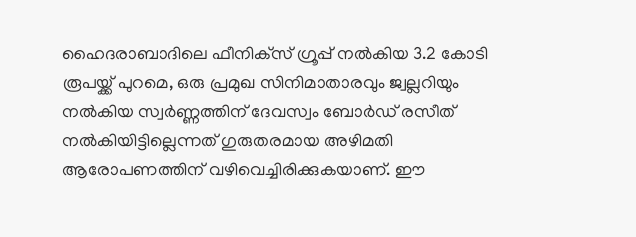ഹൈദരാബാദിലെ ഫീനിക്‌സ് ഗ്രൂപ്പ് നല്‍കിയ 3.2 കോടി രൂപയ്ക്ക് പുറമെ, ഒരു പ്രമുഖ സിനിമാതാരവും ജ്വല്ലറിയും നല്‍കിയ സ്വര്‍ണ്ണത്തിന് ദേവസ്വം ബോര്‍ഡ് രസീത് നല്‍കിയിട്ടില്ലെന്നത് ഗുരുതരമായ അഴിമതി ആരോപണത്തിന് വഴിവെച്ചിരിക്കുകയാണ്. ഈ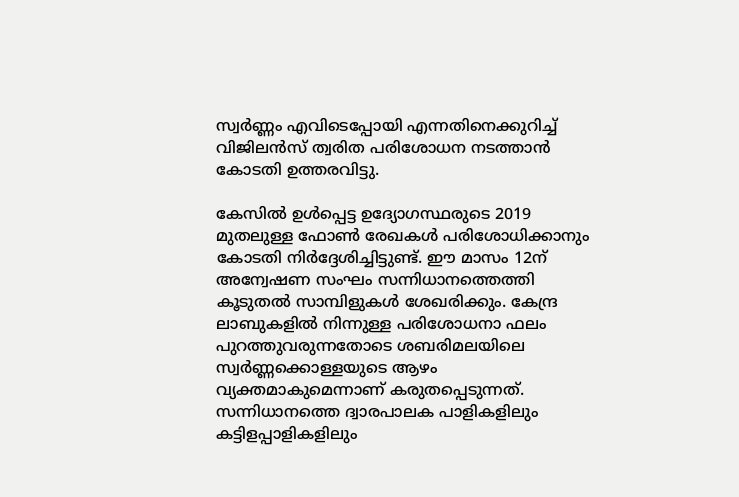സ്വര്‍ണ്ണം എവിടെപ്പോയി എന്നതിനെക്കുറിച്ച് വിജിലന്‍സ് ത്വരിത പരിശോധന നടത്താന്‍ കോടതി ഉത്തരവിട്ടു.

കേസില്‍ ഉള്‍പ്പെട്ട ഉദ്യോഗസ്ഥരുടെ 2019 മുതലുള്ള ഫോണ്‍ രേഖകള്‍ പരിശോധിക്കാനും കോടതി നിര്‍ദ്ദേശിച്ചിട്ടുണ്ട്. ഈ മാസം 12ന് അന്വേഷണ സംഘം സന്നിധാനത്തെത്തി കൂടുതല്‍ സാമ്പിളുകള്‍ ശേഖരിക്കും. കേന്ദ്ര ലാബുകളില്‍ നിന്നുള്ള പരിശോധനാ ഫലം പുറത്തുവരുന്നതോടെ ശബരിമലയിലെ സ്വര്‍ണ്ണക്കൊള്ളയുടെ ആഴം വ്യക്തമാകുമെന്നാണ് കരുതപ്പെടുന്നത്. സന്നിധാനത്തെ ദ്വാരപാലക പാളികളിലും കട്ടിളപ്പാളികളിലും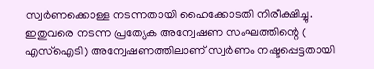സ്വര്‍ണക്കൊള്ള നടന്നതായി ഹൈക്കോടതി നിരീക്ഷിച്ചു. ഇതുവരെ നടന്ന പ്രത്യേക അന്വേഷണ സംഘത്തിന്റെ ( എസ്‌ഐടി) അന്വേഷണത്തിലാണ് സ്വര്‍ണം നഷ്ടപ്പെട്ടതായി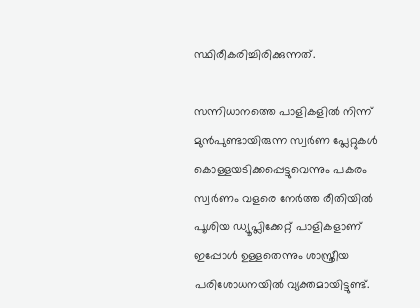സ്ഥിരീകരിച്ചിരിക്കുന്നത്.

സന്നിധാനത്തെ പാളികളില്‍ നിന്ന് മുന്‍പുണ്ടായിരുന്ന സ്വര്‍ണ പ്ലേറ്റുകള്‍ കൊള്ളയടിക്കപ്പെട്ടുവെന്നും പകരം സ്വര്‍ണം വളരെ നേര്‍ത്ത രീതിയില്‍ പൂശിയ ഡ്യൂപ്ലിക്കേറ്റ് പാളികളാണ് ഇപ്പോള്‍ ഉള്ളതെന്നും ശാസ്ത്രീയ പരിശോധനയില്‍ വ്യക്തമായിട്ടുണ്ട്.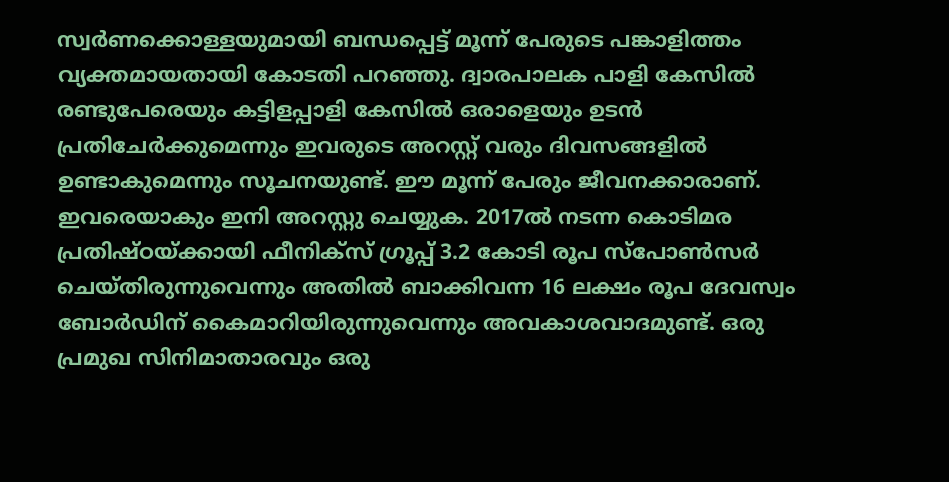സ്വര്‍ണക്കൊള്ളയുമായി ബന്ധപ്പെട്ട് മൂന്ന് പേരുടെ പങ്കാളിത്തം വ്യക്തമായതായി കോടതി പറഞ്ഞു. ദ്വാരപാലക പാളി കേസില്‍ രണ്ടുപേരെയും കട്ടിളപ്പാളി കേസില്‍ ഒരാളെയും ഉടന്‍ പ്രതിചേര്‍ക്കുമെന്നും ഇവരുടെ അറസ്റ്റ് വരും ദിവസങ്ങളില്‍ ഉണ്ടാകുമെന്നും സൂചനയുണ്ട്. ഈ മൂന്ന് പേരും ജീവനക്കാരാണ്. ഇവരെയാകും ഇനി അറസ്റ്റു ചെയ്യുക. 2017ല്‍ നടന്ന കൊടിമര പ്രതിഷ്ഠയ്ക്കായി ഫീനിക്‌സ് ഗ്രൂപ്പ് 3.2 കോടി രൂപ സ്‌പോണ്‍സര്‍ ചെയ്തിരുന്നുവെന്നും അതില്‍ ബാക്കിവന്ന 16 ലക്ഷം രൂപ ദേവസ്വം ബോര്‍ഡിന് കൈമാറിയിരുന്നുവെന്നും അവകാശവാദമുണ്ട്. ഒരു പ്രമുഖ സിനിമാതാരവും ഒരു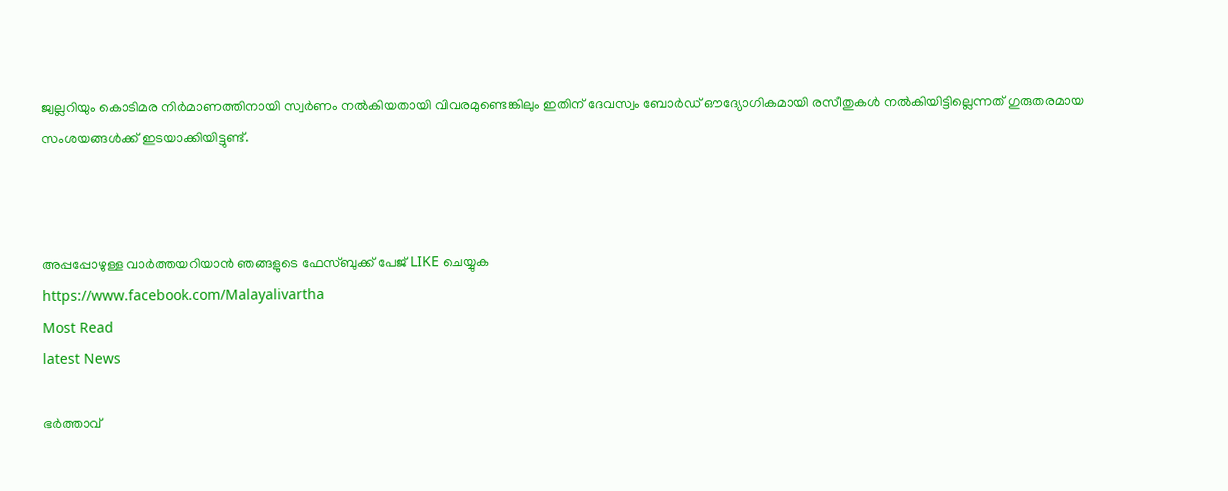ജ്വല്ലറിയും കൊടിമര നിര്‍മാണത്തിനായി സ്വര്‍ണം നല്‍കിയതായി വിവരമുണ്ടെങ്കിലും ഇതിന് ദേവസ്വം ബോര്‍ഡ് ഔദ്യോഗികമായി രസീതുകള്‍ നല്‍കിയിട്ടില്ലെന്നത് ഗുരുതരമായ സംശയങ്ങള്‍ക്ക് ഇടയാക്കിയിട്ടുണ്ട്.



അപ്പപ്പോഴുള്ള വാര്‍ത്തയറിയാന്‍ ഞങ്ങളുടെ ഫേസ്‌ബുക്ക്‌ പേജ് LIKE ചെയ്യുക
https://www.facebook.com/Malayalivartha
Most Read
latest News

ഭർത്താവ്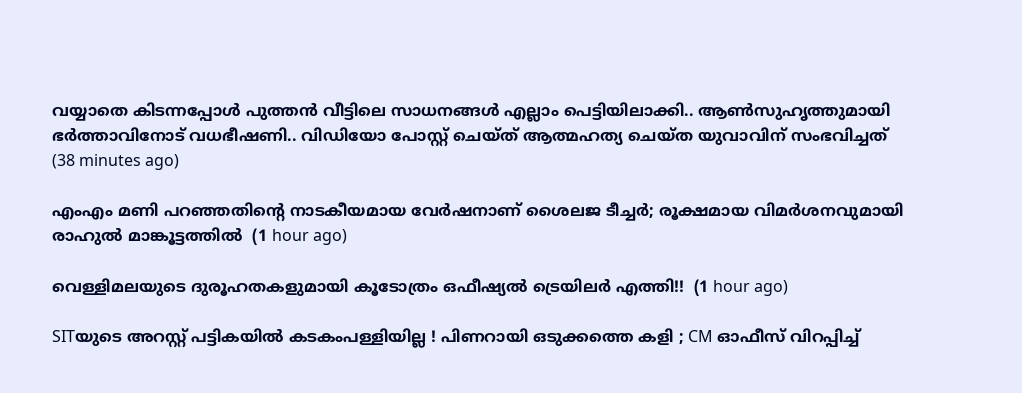വയ്യാതെ കിടന്നപ്പോൾ പുത്തൻ വീട്ടിലെ സാധനങ്ങൾ എല്ലാം പെട്ടിയിലാക്കി.. ആൺസുഹൃത്തുമായി ഭർത്താവിനോട് വധഭീഷണി.. വിഡിയോ പോസ്റ്റ് ചെയ്ത് ആത്മഹത്യ ചെയ്ത യുവാവിന് സംഭവിച്ചത്  (38 minutes ago)

എംഎം മണി പറഞ്ഞതിന്റെ നാടകീയമായ വേർഷനാണ് ശൈലജ ടീച്ചർ; രൂക്ഷമായ വിമർശനവുമായി രാഹുൽ മാങ്കൂട്ടത്തിൽ  (1 hour ago)

വെള്ളിമലയുടെ ദുരൂഹതകളുമായി കൂടോത്രം ഒഫീഷ്യൽ ട്രെയിലർ എത്തി!!  (1 hour ago)

SITയുടെ അറസ്റ്റ് പട്ടികയില്‍ കടകംപള്ളിയില്ല ! പിണറായി ഒടുക്കത്തെ കളി ; CM ഓഫീസ് വിറപ്പിച്ച്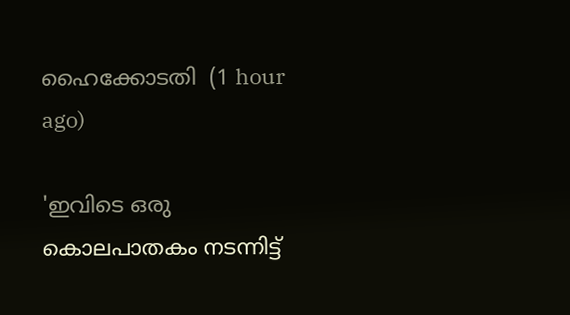ഹൈക്കോടതി  (1 hour ago)

'ഇവിടെ ഒരു കൊലപാതകം നടന്നിട്ട്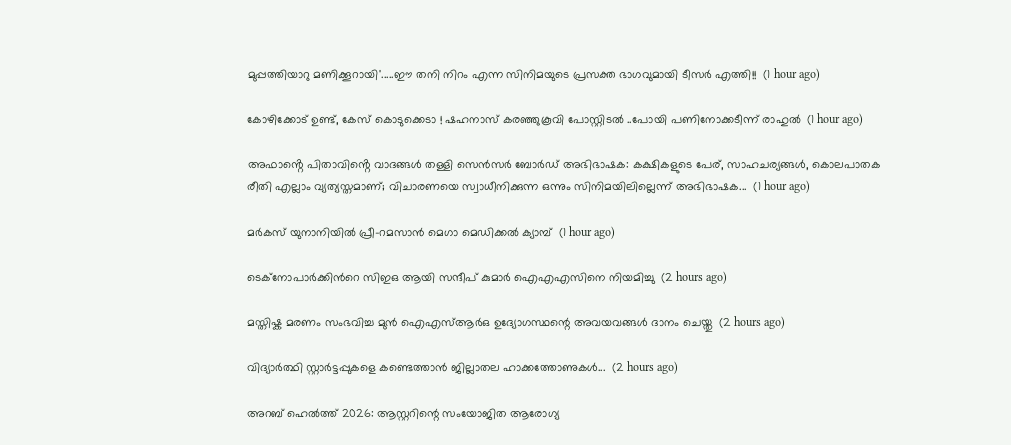മുപ്പത്തിയാറു മണിക്കൂറായി'.....ഈ തനി നിറം എന്ന സിനിമയുടെ പ്രസക്ത ഭാഗവുമായി ടീസർ എത്തി!!  (1 hour ago)

കോഴിക്കോട് ഉണ്ട്, കേസ് കൊടുക്കെടാ ! ഷഹനാസ് കരഞ്ഞുകൂവി പോസ്റ്റിടല്‍ ..പോയി പണിനോക്കടീന്ന് രാഹുല്‍  (1 hour ago)

അഫാൻ്റെ പിതാവിൻ്റെ വാദങ്ങൾ തള്ളി സെൻസർ ബോർഡ് അഭിഭാഷക: കക്ഷികളുടെ പേര്, സാഹചര്യങ്ങൾ, കൊലപാതക രീതി എല്ലാം വ്യത്യസ്തമാണ്; വിചാരണയെ സ്വാധീനിക്കുന്ന ഒന്നും സിനിമയിലില്ലെന്ന് അഭിഭാഷക...  (1 hour ago)

മർകസ് യുനാനിയിൽ പ്രീ-റമസാൻ മെഗാ മെഡിക്കൽ ക്യാമ്പ്  (1 hour ago)

ടെക്നോപാര്‍ക്കിന്‍റെ സിഇഒ ആയി സന്ദീപ് കുമാര്‍ ഐഎഎസിനെ നിയമിച്ചു  (2 hours ago)

മസ്തിഷ്ക മരണം സംഭവിച്ച മുൻ ഐഎസ്ആർഒ ഉദ്യോഗസ്ഥന്റെ അവയവങ്ങൾ ദാനം ചെയ്തു  (2 hours ago)

വിദ്യാർത്ഥി സ്റ്റാർട്ടപ്പുകളെ കണ്ടെത്താൻ ജില്ലാതല ഹാക്കത്തോണുകൾ...  (2 hours ago)

അറബ് ഹെൽത്ത് 2026: ആസ്റ്ററിന്റെ സംയോജിത ആരോഗ്യ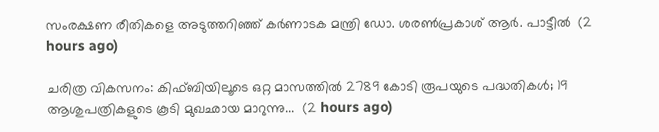സംരക്ഷണ രീതികളെ അടുത്തറിഞ്ഞ് കർണാടക മന്ത്രി ഡോ. ശരൺപ്രകാശ് ആർ. പാട്ടീൽ  (2 hours ago)

ചരിത്ര വികസനം: കിഫ്ബിയിലൂടെ ഒറ്റ മാസത്തില്‍ 2789 കോടി രൂപയുടെ പദ്ധതികള്‍; 19 ആശുപത്രികളുടെ കൂടി മുഖഛായ മാറുന്നു...  (2 hours ago)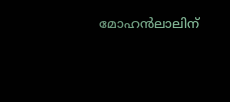മോഹൻലാലിന്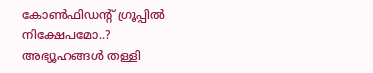കോൺഫിഡന്റ് ഗ്രൂപ്പിൽ നിക്ഷേപമോ..? അഭ്യൂഹങ്ങൾ തള്ളി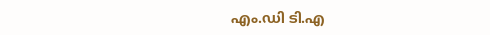എം.ഡി ടി.എ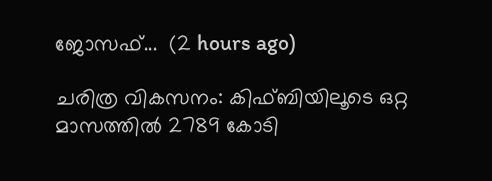ജോസഫ്...  (2 hours ago)

ചരിത്ര വികസനം: കിഫ്ബിയിലൂടെ ഒറ്റ മാസത്തില്‍ 2789 കോടി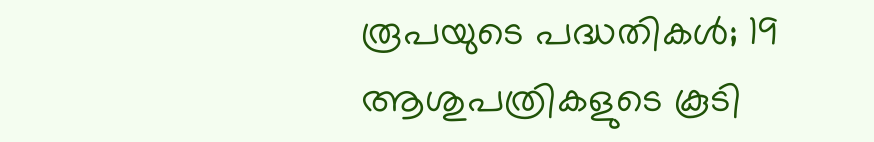രൂപയുടെ പദ്ധതികള്‍; 19 ആശുപത്രികളുടെ കൂടി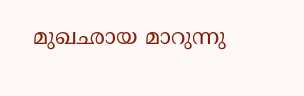മുഖഛായ മാറുന്നു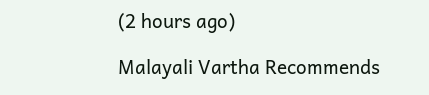(2 hours ago)

Malayali Vartha Recommends